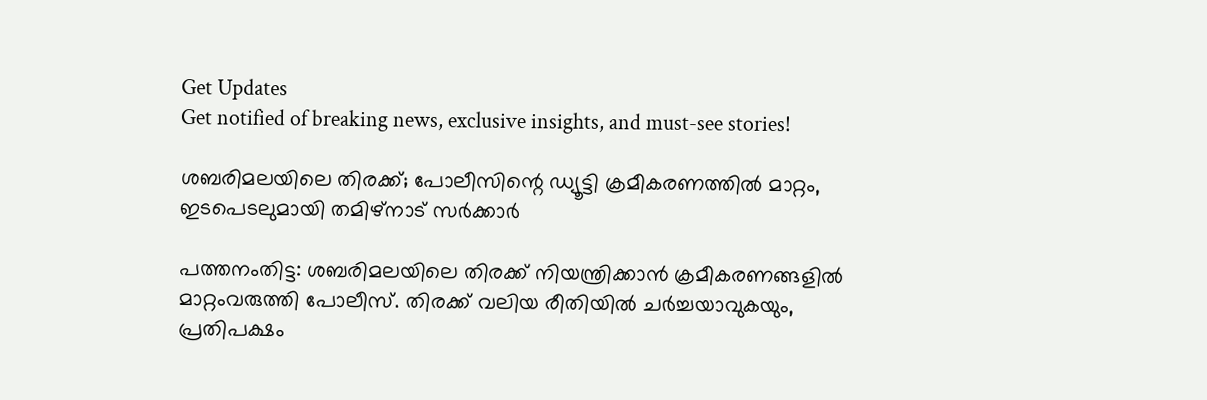Get Updates
Get notified of breaking news, exclusive insights, and must-see stories!

ശബരിമലയിലെ തിരക്ക്; പോലീസിന്റെ ഡ്യൂട്ടി ക്രമീകരണത്തിൽ മാറ്റം, ഇടപെടലുമായി തമിഴ്‌നാട് സർക്കാർ

പത്തനംതിട്ട: ശബരിമലയിലെ തിരക്ക് നിയന്ത്രിക്കാൻ ക്രമീകരണങ്ങളിൽ മാറ്റംവരുത്തി പോലീസ്. തിരക്ക് വലിയ രീതിയിൽ ചർച്ചയാവുകയും, പ്രതിപക്ഷം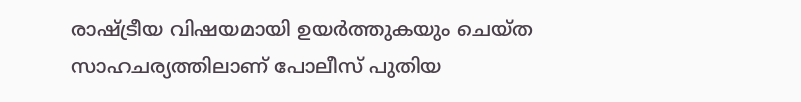രാഷ്ട്രീയ വിഷയമായി ഉയർത്തുകയും ചെയ്‌ത സാഹചര്യത്തിലാണ് പോലീസ് പുതിയ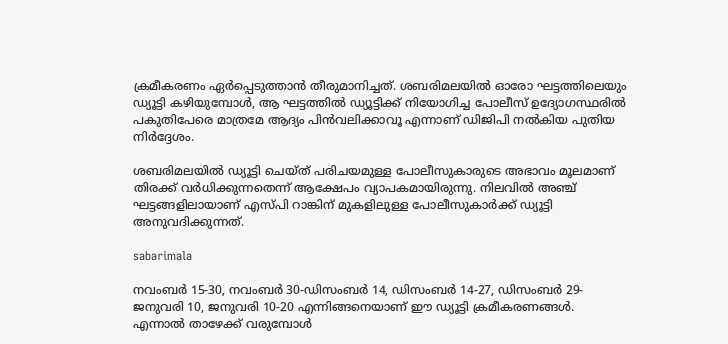ക്രമീകരണം ഏർപ്പെടുത്താൻ തീരുമാനിച്ചത്. ശബരിമലയിൽ ഓരോ ഘട്ടത്തിലെയും ഡ്യൂട്ടി കഴിയുമ്പോൾ, ആ ഘട്ടത്തിൽ ഡ്യൂട്ടിക്ക് നിയോഗിച്ച പോലീസ് ഉദ്യോഗസ്ഥരിൽ പകുതിപേരെ മാത്രമേ ആദ്യം പിൻവലിക്കാവൂ എന്നാണ് ഡിജിപി നൽകിയ പുതിയ നിർദ്ദേശം.

ശബരിമലയിൽ ഡ്യൂട്ടി ചെയ്‌ത്‌ പരിചയമുള്ള പോലീസുകാരുടെ അഭാവം മൂലമാണ് തിരക്ക് വർധിക്കുന്നതെന്ന് ആക്ഷേപം വ്യാപകമായിരുന്നു. നിലവിൽ അഞ്ച് ഘട്ടങ്ങളിലായാണ് എസ്‌പി റാങ്കിന് മുകളിലുള്ള പോലീസുകാർക്ക് ഡ്യൂട്ടി അനുവദിക്കുന്നത്.

sabarimala

നവംബർ 15-30, നവംബർ 30-ഡിസംബർ 14, ഡിസംബർ 14-27, ഡിസംബർ 29-ജനുവരി 10, ജനുവരി 10-20 എന്നിങ്ങനെയാണ് ഈ ഡ്യൂട്ടി ക്രമീകരണങ്ങൾ. എന്നാൽ താഴേക്ക് വരുമ്പോൾ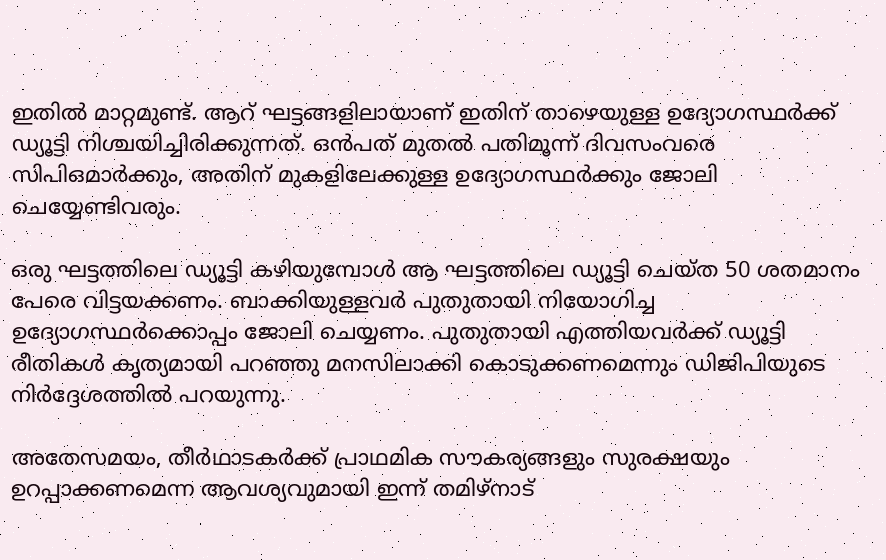ഇതിൽ മാറ്റമുണ്ട്. ആറ് ഘട്ടങ്ങളിലായാണ് ഇതിന് താഴെയുള്ള ഉദ്യോഗസ്ഥർക്ക് ഡ്യൂട്ടി നിശ്ചയിച്ചിരിക്കുന്നത്. ഒൻപത് മുതൽ പതിമൂന്ന് ദിവസംവരെ സിപിഒമാർക്കും, അതിന് മുകളിലേക്കുള്ള ഉദ്യോഗസ്ഥർക്കും ജോലി ചെയ്യേണ്ടിവരും.

ഒരു ഘട്ടത്തിലെ ഡ്യൂട്ടി കഴിയുമ്പോൾ ആ ഘട്ടത്തിലെ ഡ്യൂട്ടി ചെയ്‌ത 50 ശതമാനം പേരെ വിട്ടയക്കണം. ബാക്കിയുള്ളവർ പുതുതായി നിയോഗിച്ച ഉദ്യോഗസ്ഥർക്കൊപ്പം ജോലി ചെയ്യണം. പുതുതായി എത്തിയവർക്ക് ഡ്യൂട്ടി രീതികൾ കൃത്യമായി പറഞ്ഞു മനസിലാക്കി കൊടുക്കണമെന്നും ഡിജിപിയുടെ നിർദ്ദേശത്തിൽ പറയുന്നു.

അതേസമയം, തീർഥാടകർക്ക് പ്രാഥമിക സൗകര്യങ്ങളും സുരക്ഷയും ഉറപ്പാക്കണമെന്ന ആവശ്യവുമായി ഇന്ന് തമിഴ്‌നാട്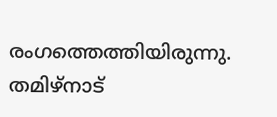രംഗത്തെത്തിയിരുന്നു. തമിഴ്‌നാട്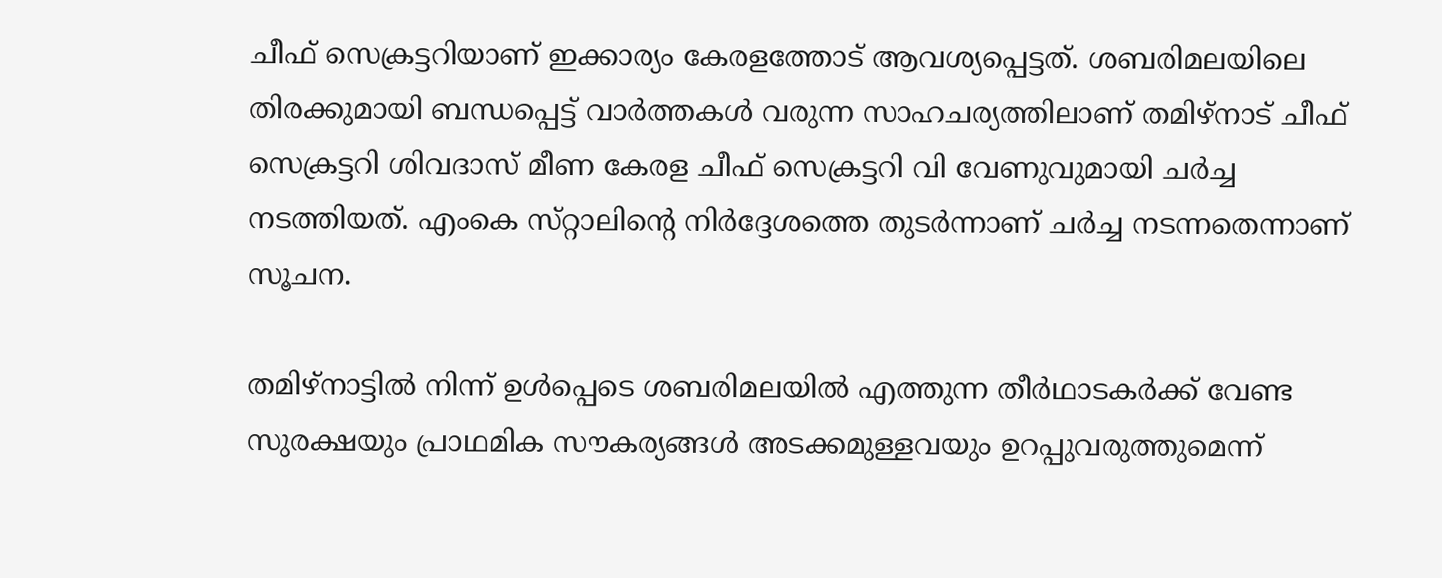ചീഫ് സെക്രട്ടറിയാണ് ഇക്കാര്യം കേരളത്തോട് ആവശ്യപ്പെട്ടത്. ശബരിമലയിലെ തിരക്കുമായി ബന്ധപ്പെട്ട് വാർത്തകൾ വരുന്ന സാഹചര്യത്തിലാണ് തമിഴ്‌നാട് ചീഫ് സെക്രട്ടറി ശിവദാസ് മീണ കേരള ചീഫ് സെക്രട്ടറി വി വേണുവുമായി ചർച്ച നടത്തിയത്. എംകെ സ്‌റ്റാലിന്റെ നിർദ്ദേശത്തെ തുടർന്നാണ് ചർച്ച നടന്നതെന്നാണ് സൂചന.

തമിഴ്‌നാട്ടിൽ നിന്ന് ഉൾപ്പെടെ ശബരിമലയിൽ എത്തുന്ന തീർഥാടകർക്ക് വേണ്ട സുരക്ഷയും പ്രാഥമിക സൗകര്യങ്ങൾ അടക്കമുള്ളവയും ഉറപ്പുവരുത്തുമെന്ന്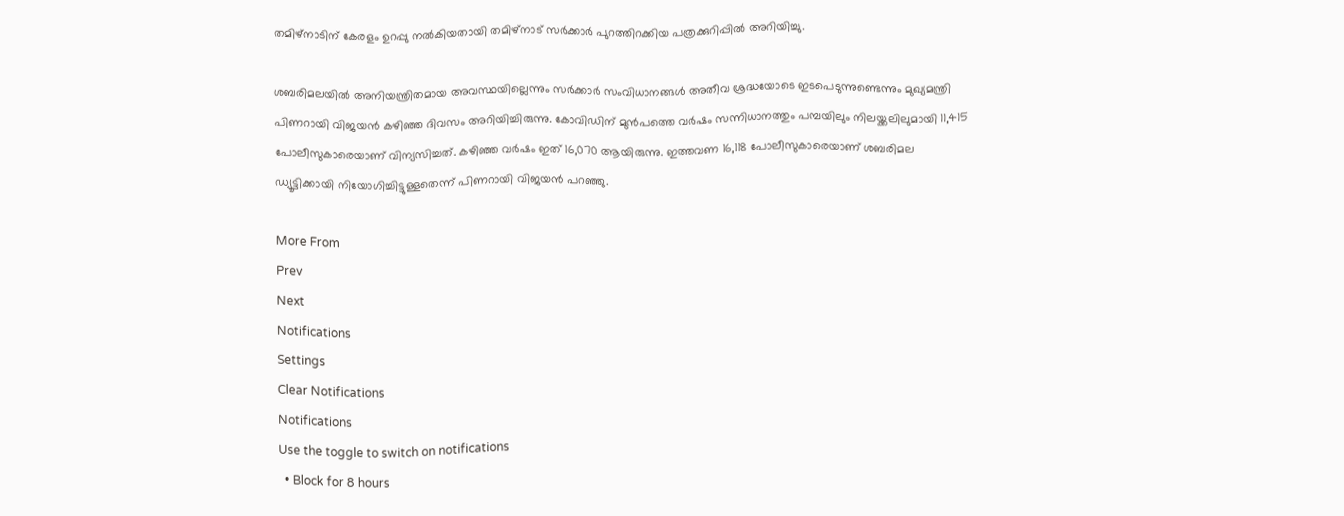തമിഴ്‌നാടിന് കേരളം ഉറപ്പു നൽകിയതായി തമിഴ്‌നാട് സർക്കാർ പുറത്തിറക്കിയ പത്രക്കുറിപ്പിൽ അറിയിച്ചു.

ശബരിമലയിൽ അനിയന്ത്രിതമായ അവസ്ഥയില്ലെന്നും സർക്കാർ സംവിധാനങ്ങൾ അതീവ ശ്രദ്ധയോടെ ഇടപെടുന്നുണ്ടെന്നും മുഖ്യമന്ത്രി പിണറായി വിജയൻ കഴിഞ്ഞ ദിവസം അറിയിച്ചിരുന്നു. കോവിഡിന് മുൻപത്തെ വർഷം സന്നിധാനത്തും പമ്പയിലും നിലയ്ക്കലിലുമായി 11,415 പോലീസുകാരെയാണ് വിന്യസിച്ചത്. കഴിഞ്ഞ വർഷം ഇത് 16,070 ആയിരുന്നു. ഇത്തവണ 16,118 പോലീസുകാരെയാണ് ശബരിമല ഡ്യൂട്ടിക്കായി നിയോഗിച്ചിട്ടുള്ളതെന്ന് പിണറായി വിജയൻ പറഞ്ഞു.

More From
Prev
Next
Notifications
Settings
Clear Notifications
Notifications
Use the toggle to switch on notifications
  • Block for 8 hours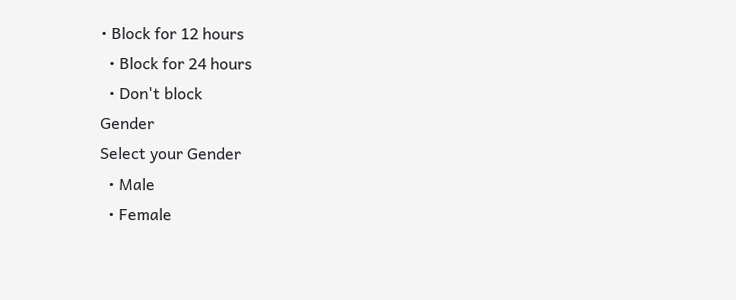• Block for 12 hours
  • Block for 24 hours
  • Don't block
Gender
Select your Gender
  • Male
  • Female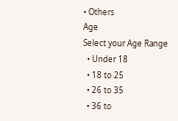• Others
Age
Select your Age Range
  • Under 18
  • 18 to 25
  • 26 to 35
  • 36 to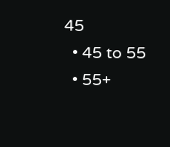45
  • 45 to 55
  • 55+